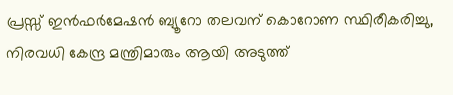പ്രസ്സ് ഇൻഫർമേഷൻ ബ്യൂറോ തലവന് കൊറോണ സ്ഥിരീകരിച്ചു, നിരവധി കേന്ദ്ര മന്ത്രിമാരും ആയി അടുത്ത്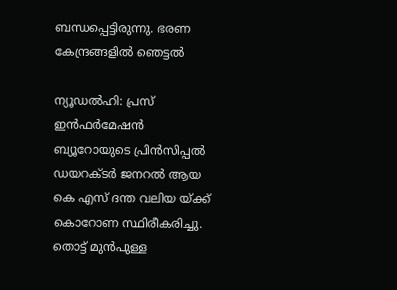ബന്ധപ്പെട്ടിരുന്നു. ഭരണ കേന്ദ്രങ്ങളിൽ ഞെട്ടൽ

ന്യൂഡൽഹി: പ്രസ് ഇൻഫർമേഷൻ ബ്യൂറോയുടെ പ്രിൻസിപ്പൽ ഡയറക്ടർ ജനറൽ ആയ കെ എസ് ദന്ത വലിയ യ്ക്ക് കൊറോണ സ്ഥിരീകരിച്ചു. തൊട്ട് മുൻപുള്ള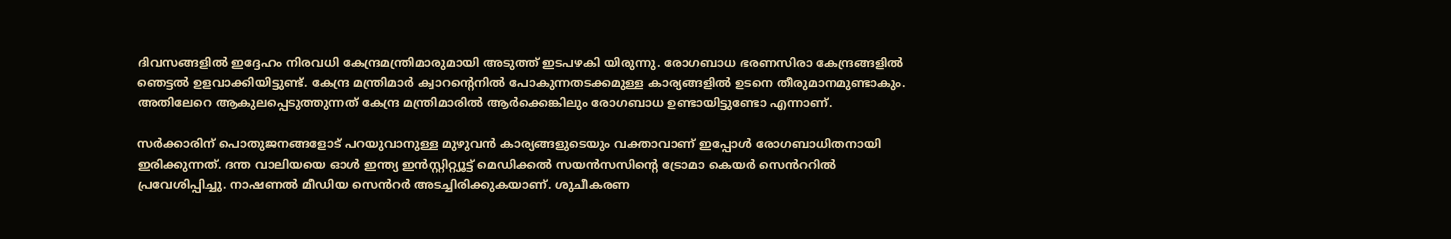ദിവസങ്ങളിൽ ഇദ്ദേഹം നിരവധി കേന്ദ്രമന്ത്രിമാരുമായി അടുത്ത് ഇടപഴകി യിരുന്നു. രോഗബാധ ഭരണസിരാ കേന്ദ്രങ്ങളിൽ ഞെട്ടൽ ഉളവാക്കിയിട്ടുണ്ട്. കേന്ദ്ര മന്ത്രിമാർ ക്വാറന്റെനിൽ പോകുന്നതടക്കമുള്ള കാര്യങ്ങളിൽ ഉടനെ തീരുമാനമുണ്ടാകും. അതിലേറെ ആകുലപ്പെടുത്തുന്നത് കേന്ദ്ര മന്ത്രിമാരിൽ ആര്‍ക്കെങ്കിലും രോഗബാധ ഉണ്ടായിട്ടുണ്ടോ എന്നാണ്.

സർക്കാരിന് പൊതുജനങ്ങളോട് പറയുവാനുള്ള മുഴുവൻ കാര്യങ്ങളുടെയും വക്താവാണ് ഇപ്പോൾ രോഗബാധിതനായി ഇരിക്കുന്നത്. ദന്ത വാലിയയെ ഓൾ ഇന്ത്യ ഇൻസ്റ്റിറ്റ്യൂട്ട് മെഡിക്കൽ സയൻസസിന്റെ ട്രോമാ കെയർ സെൻററിൽ പ്രവേശിപ്പിച്ചു. നാഷണൽ മീഡിയ സെൻറർ അടച്ചിരിക്കുകയാണ്. ശുചീകരണ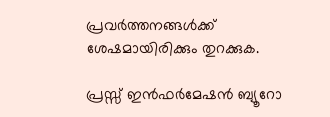പ്രവർത്തനങ്ങൾക്ക് ശേഷമായിരിക്കും തുറക്കുക.

പ്രസ്സ് ഇൻഫർമേഷൻ ബ്യൂറോ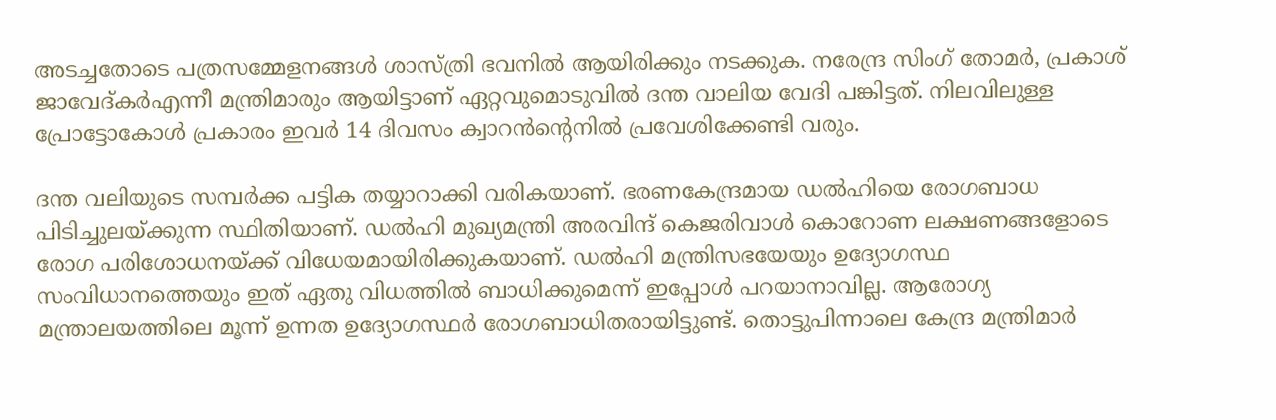അടച്ചതോടെ പത്രസമ്മേളനങ്ങൾ ശാസ്ത്രി ഭവനിൽ ആയിരിക്കും നടക്കുക. നരേന്ദ്ര സിംഗ് തോമർ, പ്രകാശ് ജാവേദ്കർഎന്നീ മന്ത്രിമാരും ആയിട്ടാണ് ഏറ്റവുമൊടുവിൽ ദന്ത വാലിയ വേദി പങ്കിട്ടത്. നിലവിലുള്ള പ്രോട്ടോകോൾ പ്രകാരം ഇവർ 14 ദിവസം ക്വാറൻന്റെനിൽ പ്രവേശിക്കേണ്ടി വരും.

ദന്ത വലിയുടെ സമ്പർക്ക പട്ടിക തയ്യാറാക്കി വരികയാണ്. ഭരണകേന്ദ്രമായ ഡൽഹിയെ രോഗബാധ പിടിച്ചുലയ്ക്കുന്ന സ്ഥിതിയാണ്. ഡൽഹി മുഖ്യമന്ത്രി അരവിന്ദ് കെജരിവാൾ കൊറോണ ലക്ഷണങ്ങളോടെ രോഗ പരിശോധനയ്ക്ക് വിധേയമായിരിക്കുകയാണ്. ഡൽഹി മന്ത്രിസഭയേയും ഉദ്യോഗസ്ഥ സംവിധാനത്തെയും ഇത് ഏതു വിധത്തിൽ ബാധിക്കുമെന്ന് ഇപ്പോൾ പറയാനാവില്ല. ആരോഗ്യ മന്ത്രാലയത്തിലെ മൂന്ന് ഉന്നത ഉദ്യോഗസ്ഥർ രോഗബാധിതരായിട്ടുണ്ട്. തൊട്ടുപിന്നാലെ കേന്ദ്ര മന്ത്രിമാർ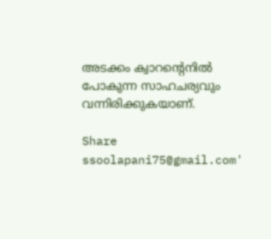അടക്കം ക്വാറന്റെനിൽ പോകുന്ന സാഹചര്യവും വന്നിരിക്കുകയാണ്.

Share
ssoolapani75@gmail.com'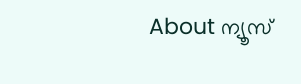About ന്യൂസ്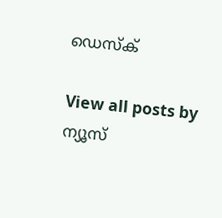ഡെസ്ക്

View all posts by ന്യൂസ്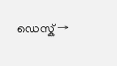ഡെസ്ക് →